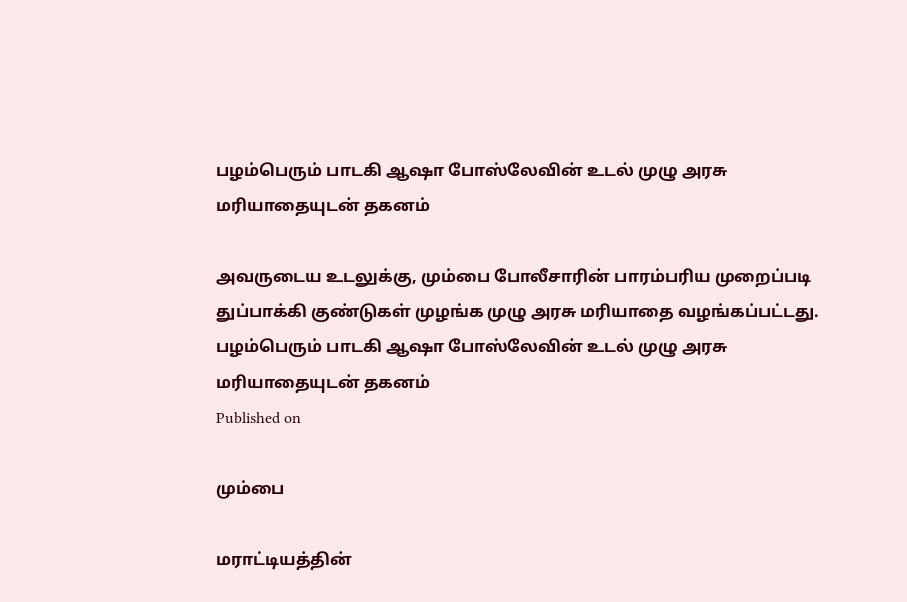பழம்பெரும் பாடகி ஆஷா போஸ்லேவின் உடல் முழு அரசு மரியாதையுடன் தகனம்

அவருடைய உடலுக்கு, மும்பை போலீசாரின் பாரம்பரிய முறைப்படி துப்பாக்கி குண்டுகள் முழங்க முழு அரசு மரியாதை வழங்கப்பட்டது.
பழம்பெரும் பாடகி ஆஷா போஸ்லேவின் உடல் முழு அரசு மரியாதையுடன் தகனம்
Published on

மும்பை

மராட்டியத்தின்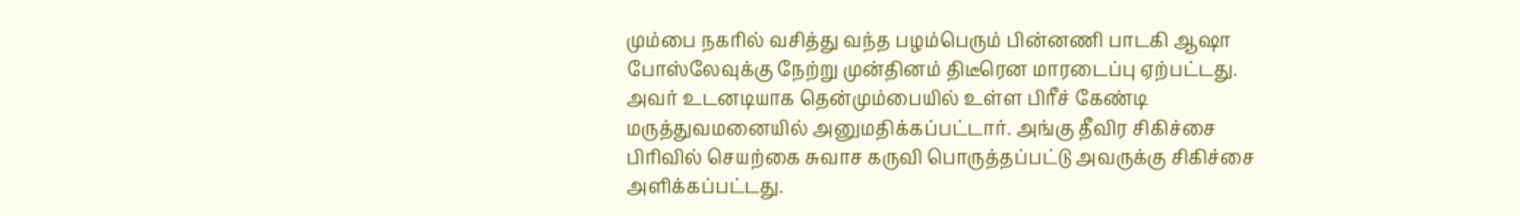மும்பை நகரில் வசித்து வந்த பழம்பெரும் பின்னணி பாடகி ஆஷா போஸ்லேவுக்கு நேற்று முன்தினம் திடீரென மாரடைப்பு ஏற்பட்டது. அவர் உடனடியாக தென்மும்பையில் உள்ள பிரீச் கேண்டி மருத்துவமனையில் அனுமதிக்கப்பட்டார். அங்கு தீவிர சிகிச்சை பிரிவில் செயற்கை சுவாச கருவி பொருத்தப்பட்டு அவருக்கு சிகிச்சை அளிக்கப்பட்டது.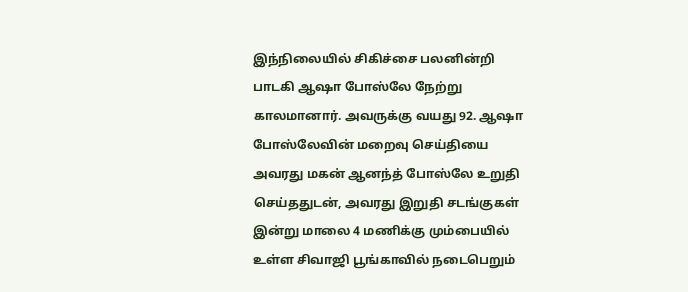இந்நிலையில் சிகிச்சை பலனின்றி பாடகி ஆஷா போஸ்லே நேற்று காலமானார். அவருக்கு வயது 92. ஆஷா போஸ்லேவின் மறைவு செய்தியை அவரது மகன் ஆனந்த் போஸ்லே உறுதி செய்ததுடன், அவரது இறுதி சடங்குகள் இன்று மாலை 4 மணிக்கு மும்பையில் உள்ள சிவாஜி பூங்காவில் நடைபெறும்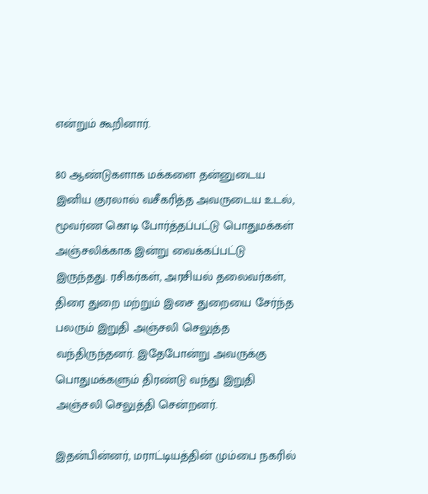என்றும் கூறினார்.

80 ஆண்டுகளாக மக்களை தன்னுடைய இனிய குரலால் வசீகரித்த அவருடைய உடல், மூவர்ண கொடி போர்த்தப்பட்டு பொதுமக்கள் அஞ்சலிக்காக இன்று வைக்கப்பட்டு இருந்தது. ரசிகர்கள், அரசியல் தலைவர்கள், திரை துறை மற்றும் இசை துறையை சேர்ந்த பலரும் இறுதி அஞ்சலி செலுத்த வந்திருந்தனர். இதேபோன்று அவருக்கு பொதுமக்களும் திரண்டு வந்து இறுதி அஞ்சலி செலுத்தி சென்றனர்.

இதன்பின்னர், மராட்டியத்தின் மும்பை நகரில்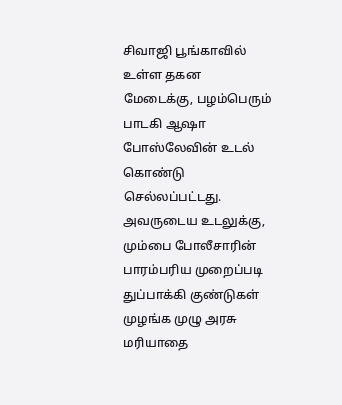சிவாஜி பூங்காவில் உள்ள தகன மேடைக்கு, பழம்பெரும் பாடகி ஆஷா போஸ்லேவின் உடல் கொண்டு செல்லப்பட்டது. அவருடைய உடலுக்கு, மும்பை போலீசாரின் பாரம்பரிய முறைப்படி துப்பாக்கி குண்டுகள் முழங்க முழு அரசு மரியாதை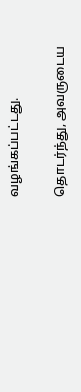வழங்கப்பட்டது.

தொடர்ந்து, அவருடைய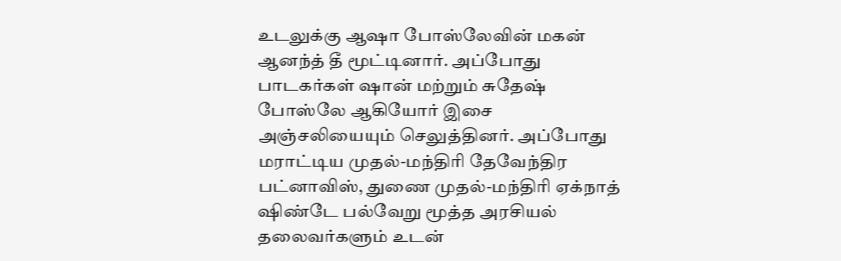உடலுக்கு ஆஷா போஸ்லேவின் மகன் ஆனந்த் தீ மூட்டினார். அப்போது பாடகர்கள் ஷான் மற்றும் சுதேஷ் போஸ்லே ஆகியோர் இசை அஞ்சலியையும் செலுத்தினர். அப்போது மராட்டிய முதல்-மந்திரி தேவேந்திர பட்னாவிஸ், துணை முதல்-மந்திரி ஏக்நாத் ஷிண்டே பல்வேறு மூத்த அரசியல் தலைவர்களும் உடன்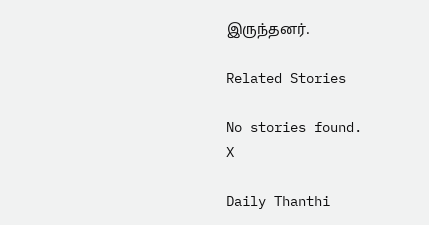இருந்தனர்.

Related Stories

No stories found.
X

Daily Thanthi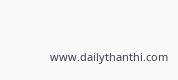www.dailythanthi.com